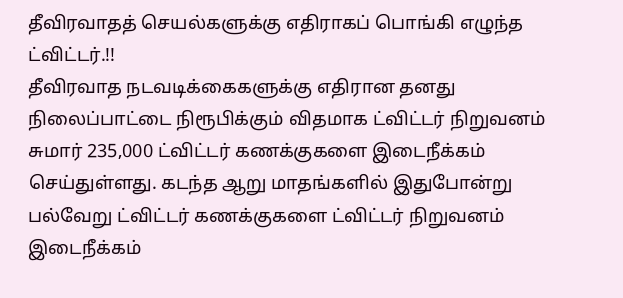தீவிரவாதத் செயல்களுக்கு எதிராகப் பொங்கி எழுந்த ட்விட்டர்.!!
தீவிரவாத நடவடிக்கைகளுக்கு எதிரான தனது நிலைப்பாட்டை நிரூபிக்கும் விதமாக ட்விட்டர் நிறுவனம் சுமார் 235,000 ட்விட்டர் கணக்குகளை இடைநீக்கம் செய்துள்ளது. கடந்த ஆறு மாதங்களில் இதுபோன்று பல்வேறு ட்விட்டர் கணக்குகளை ட்விட்டர் நிறுவனம் இடைநீக்கம்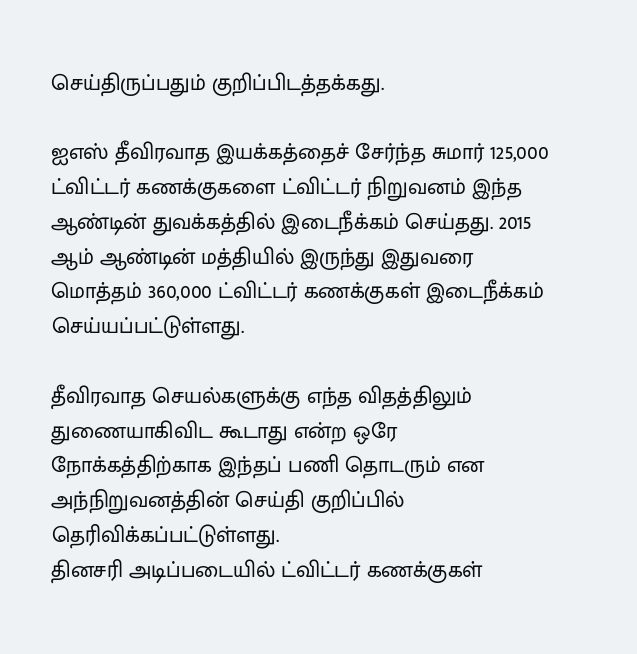செய்திருப்பதும் குறிப்பிடத்தக்கது.

ஐஎஸ் தீவிரவாத இயக்கத்தைச் சேர்ந்த சுமார் 125,000 ட்விட்டர் கணக்குகளை ட்விட்டர் நிறுவனம் இந்த ஆண்டின் துவக்கத்தில் இடைநீக்கம் செய்தது. 2015 ஆம் ஆண்டின் மத்தியில் இருந்து இதுவரை மொத்தம் 360,000 ட்விட்டர் கணக்குகள் இடைநீக்கம் செய்யப்பட்டுள்ளது.

தீவிரவாத செயல்களுக்கு எந்த விதத்திலும் துணையாகிவிட கூடாது என்ற ஒரே நோக்கத்திற்காக இந்தப் பணி தொடரும் என அந்நிறுவனத்தின் செய்தி குறிப்பில் தெரிவிக்கப்பட்டுள்ளது.
தினசரி அடிப்படையில் ட்விட்டர் கணக்குகள்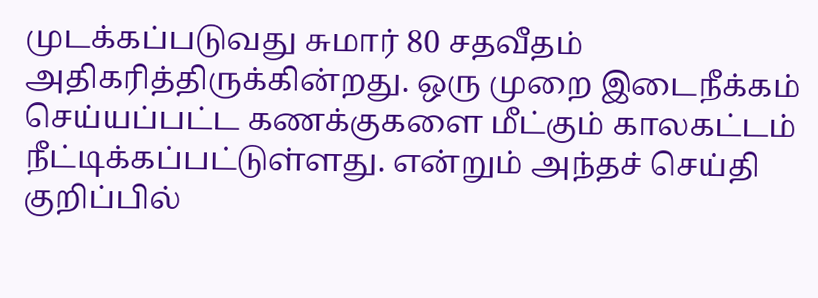முடக்கப்படுவது சுமார் 80 சதவீதம் அதிகரித்திருக்கின்றது. ஒரு முறை இடைநீக்கம் செய்யப்பட்ட கணக்குகளை மீட்கும் காலகட்டம் நீட்டிக்கப்பட்டுள்ளது. என்றும் அந்தச் செய்தி குறிப்பில்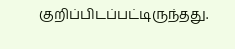குறிப்பிடப்பட்டிருந்தது.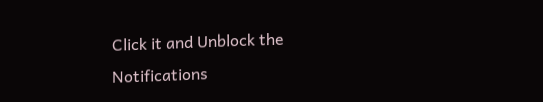Click it and Unblock the Notifications